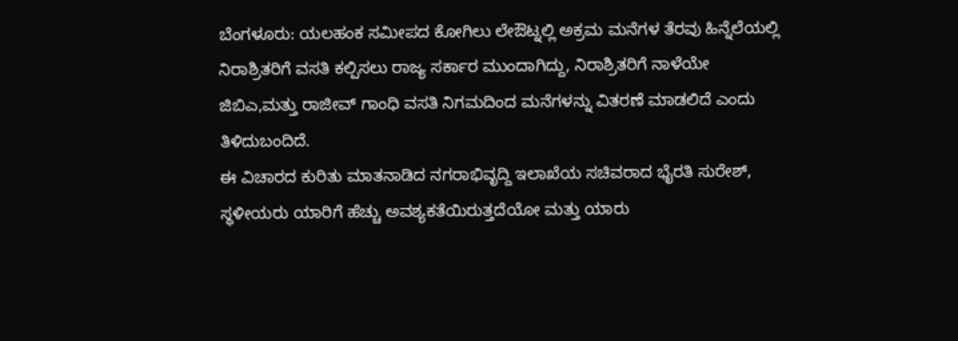ಬೆಂಗಳೂರು: ಯಲಹಂಕ ಸಮೀಪದ ಕೋಗಿಲು ಲೇಔಟ್ನಲ್ಲಿ ಅಕ್ರಮ ಮನೆಗಳ ತೆರವು ಹಿನ್ನೆಲೆಯಲ್ಲಿ ನಿರಾಶ್ರಿತರಿಗೆ ವಸತಿ ಕಲ್ಪಿಸಲು ರಾಜ್ಯ ಸರ್ಕಾರ ಮುಂದಾಗಿದ್ದು, ನಿರಾಶ್ರಿತರಿಗೆ ನಾಳೆಯೇ ಜಿಬಿಎ,ಮತ್ತು ರಾಜೀವ್ ಗಾಂಧಿ ವಸತಿ ನಿಗಮದಿಂದ ಮನೆಗಳನ್ನು ವಿತರಣೆ ಮಾಡಲಿದೆ ಎಂದು ತಿಳಿದುಬಂದಿದೆ.
ಈ ವಿಚಾರದ ಕುರಿತು ಮಾತನಾಡಿದ ನಗರಾಭಿವೃದ್ದಿ ಇಲಾಖೆಯ ಸಚಿವರಾದ ಭೈರತಿ ಸುರೇಶ್, ಸ್ಥಳೀಯರು ಯಾರಿಗೆ ಹೆಚ್ಚು ಅವಶ್ಯಕತೆಯಿರುತ್ತದೆಯೋ ಮತ್ತು ಯಾರು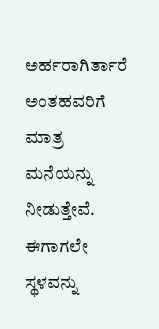ಅರ್ಹರಾಗಿರ್ತಾರೆ ಅಂತಹವರಿಗೆ ಮಾತ್ರ ಮನೆಯನ್ನು ನೀಡುತ್ತೇವೆ. ಈಗಾಗಲೇ ಸ್ಥಳವನ್ನು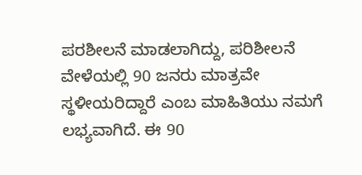ಪರಶೀಲನೆ ಮಾಡಲಾಗಿದ್ದು, ಪರಿಶೀಲನೆ ವೇಳೆಯಲ್ಲಿ 90 ಜನರು ಮಾತ್ರವೇ ಸ್ಥಳೀಯರಿದ್ದಾರೆ ಎಂಬ ಮಾಹಿತಿಯು ನಮಗೆ ಲಭ್ಯವಾಗಿದೆ. ಈ 90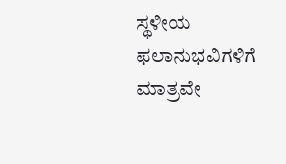ಸ್ಥಳೀಯ ಫಲಾನುಭವಿಗಳಿಗೆ ಮಾತ್ರವೇ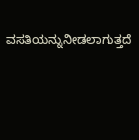ವಸತಿಯನ್ನುನೀಡಲಾಗುತ್ತದೆ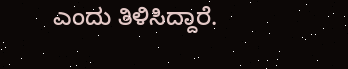ಎಂದು ತಿಳಿಸಿದ್ದಾರೆ.